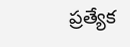ప్రత్యేక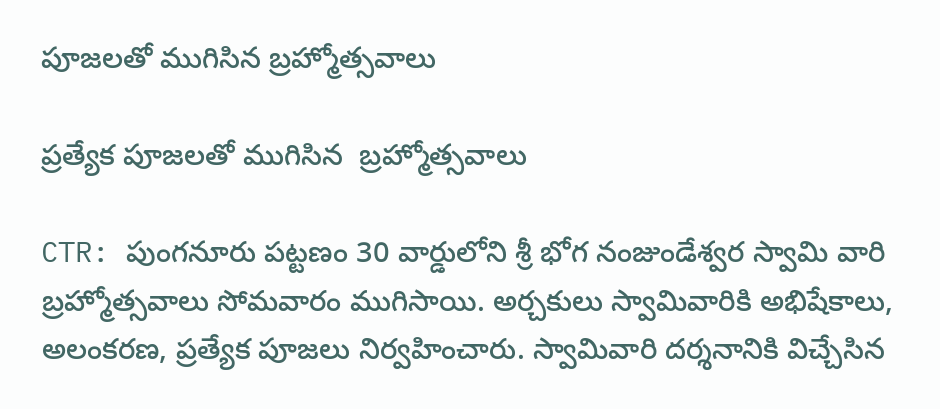పూజలతో ముగిసిన బ్రహ్మోత్సవాలు

ప్రత్యేక పూజలతో ముగిసిన  బ్రహ్మోత్సవాలు

CTR: పుంగనూరు పట్టణం 30 వార్డులోని శ్రీ భోగ నంజుండేశ్వర స్వామి వారి బ్రహ్మోత్సవాలు సోమవారం ముగిసాయి. అర్చకులు స్వామివారికి అభిషేకాలు, అలంకరణ, ప్రత్యేక పూజలు నిర్వహించారు. స్వామివారి దర్శనానికి విచ్చేసిన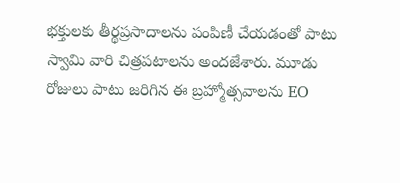భక్తులకు తీర్థప్రసాదాలను పంపిణీ చేయడంతో పాటు స్వామి వారి చిత్రపటాలను అందజేశారు. మూడు రోజులు పాటు జరిగిన ఈ బ్రహ్మోత్సవాలను EO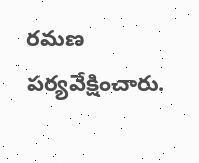రమణ పర్యవేక్షించారు.